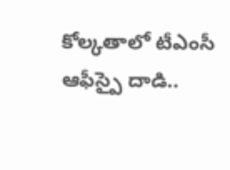కోల్కతాలో టీఎంసీ ఆఫీస్పై దాడి..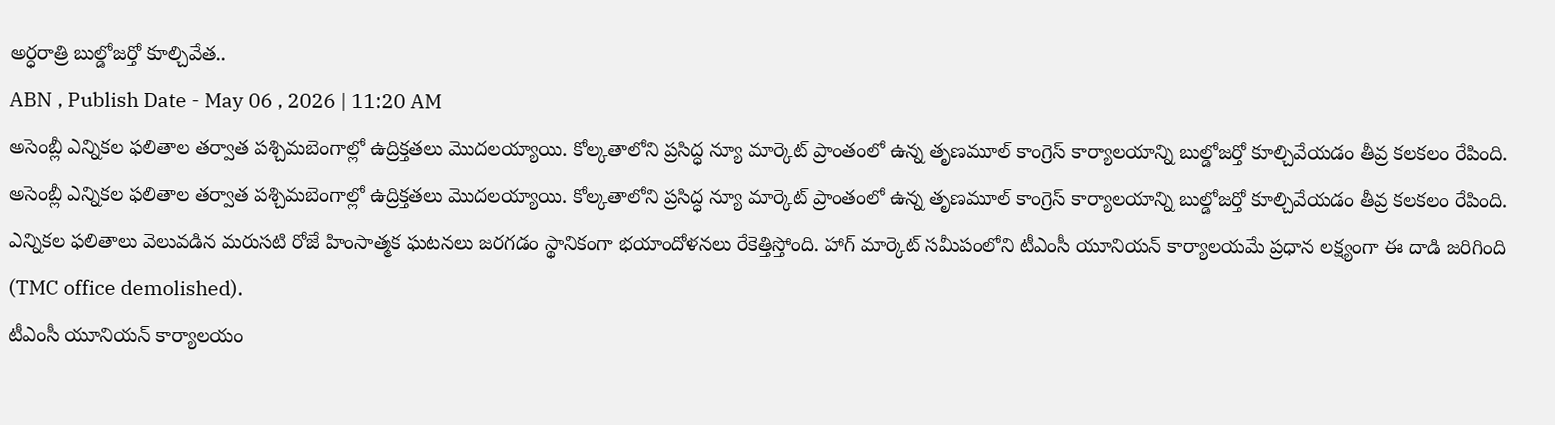అర్ధరాత్రి బుల్డోజర్తో కూల్చివేత..
ABN , Publish Date - May 06 , 2026 | 11:20 AM
అసెంబ్లీ ఎన్నికల ఫలితాల తర్వాత పశ్చిమబెంగాల్లో ఉద్రిక్తతలు మొదలయ్యాయి. కోల్కతాలోని ప్రసిద్ధ న్యూ మార్కెట్ ప్రాంతంలో ఉన్న తృణమూల్ కాంగ్రెస్ కార్యాలయాన్ని బుల్డోజర్తో కూల్చివేయడం తీవ్ర కలకలం రేపింది.
అసెంబ్లీ ఎన్నికల ఫలితాల తర్వాత పశ్చిమబెంగాల్లో ఉద్రిక్తతలు మొదలయ్యాయి. కోల్కతాలోని ప్రసిద్ధ న్యూ మార్కెట్ ప్రాంతంలో ఉన్న తృణమూల్ కాంగ్రెస్ కార్యాలయాన్ని బుల్డోజర్తో కూల్చివేయడం తీవ్ర కలకలం రేపింది. ఎన్నికల ఫలితాలు వెలువడిన మరుసటి రోజే హింసాత్మక ఘటనలు జరగడం స్థానికంగా భయాందోళనలు రేకెత్తిస్తోంది. హాగ్ మార్కెట్ సమీపంలోని టీఎంసీ యూనియన్ కార్యాలయమే ప్రధాన లక్ష్యంగా ఈ దాడి జరిగింది (TMC office demolished).
టీఎంసీ యూనియన్ కార్యాలయం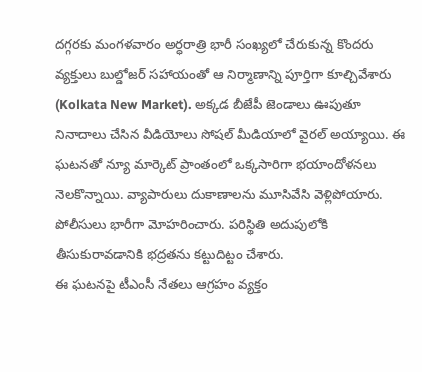దగ్గరకు మంగళవారం అర్ధరాత్రి భారీ సంఖ్యలో చేరుకున్న కొందరు వ్యక్తులు బుల్డోజర్ సహాయంతో ఆ నిర్మాణాన్ని పూర్తిగా కూల్చివేశారు (Kolkata New Market). అక్కడ బీజేపీ జెండాలు ఊపుతూ నినాదాలు చేసిన వీడియోలు సోషల్ మీడియాలో వైరల్ అయ్యాయి. ఈ ఘటనతో న్యూ మార్కెట్ ప్రాంతంలో ఒక్కసారిగా భయాందోళనలు నెలకొన్నాయి. వ్యాపారులు దుకాణాలను మూసివేసి వెళ్లిపోయారు. పోలీసులు భారీగా మోహరించారు. పరిస్థితి అదుపులోకి తీసుకురావడానికి భద్రతను కట్టుదిట్టం చేశారు.
ఈ ఘటనపై టీఎంసీ నేతలు ఆగ్రహం వ్యక్తం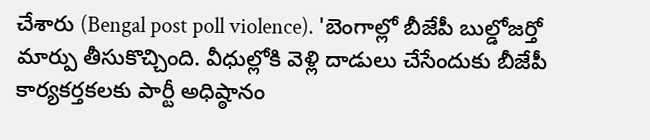చేశారు (Bengal post poll violence). 'బెంగాల్లో బీజేపీ బుల్డోజర్తో మార్పు తీసుకొచ్చింది. వీధుల్లోకి వెళ్లి దాడులు చేసేందుకు బీజేపీ కార్యకర్తకలకు పార్టీ అధిష్ఠానం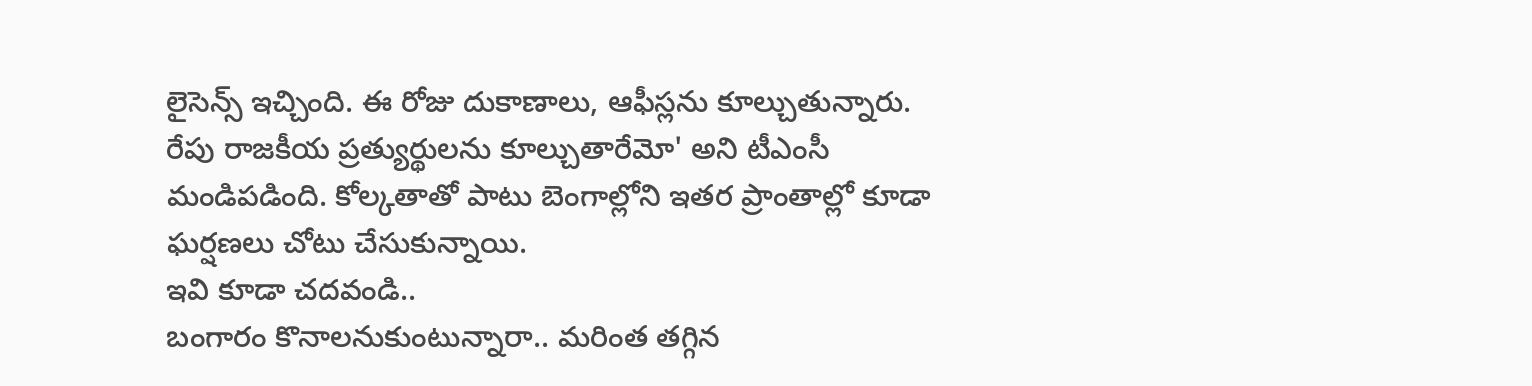లైసెన్స్ ఇచ్చింది. ఈ రోజు దుకాణాలు, ఆఫీస్లను కూల్చుతున్నారు. రేపు రాజకీయ ప్రత్యుర్థులను కూల్చుతారేమో' అని టీఎంసీ మండిపడింది. కోల్కతాతో పాటు బెంగాల్లోని ఇతర ప్రాంతాల్లో కూడా ఘర్షణలు చోటు చేసుకున్నాయి.
ఇవి కూడా చదవండి..
బంగారం కొనాలనుకుంటున్నారా.. మరింత తగ్గిన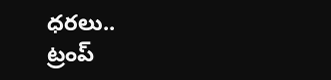ధరలు..
ట్రంప్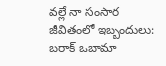వల్లే నా సంసార జీవితంలో ఇబ్బందులు: బరాక్ ఒబామా